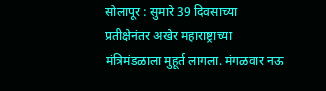सोलापूर : सुमारे 39 दिवसाच्या प्रतीक्षेनंतर अखेर महाराष्ट्राच्या मंत्रिमंडळाला मुहूर्त लागला. मंगळवार नऊ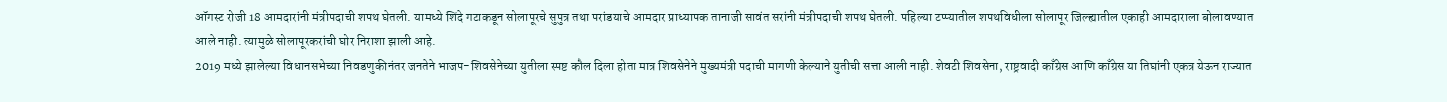ऑगस्ट रोजी 18 आमदारांनी मंत्रीपदाची शपथ घेतली. यामध्ये शिंदे गटाकडून सोलापूरचे सुपुत्र तथा परांडयाचे आमदार प्राध्यापक तानाजी सावंत सरांनी मंत्रीपदाची शपथ घेतली. पहिल्या टप्प्यातील शपथविधीला सोलापूर जिल्ह्यातील एकाही आमदाराला बोलावण्यात आले नाही. त्यामुळे सोलापूरकरांची घोर निराशा झाली आहे.
2019 मध्ये झालेल्या विधानसभेच्या निवडणुकीनंतर जनतेने भाजप-शिवसेनेच्या युतीला स्पष्ट कौल दिला होता मात्र शिवसेनेने मुख्यमंत्री पदाची मागणी केल्याने युतीची सत्ता आली नाही. शेवटी शिवसेना, राष्ट्रवादी काँग्रेस आणि काँग्रेस या तिघांनी एकत्र येऊन राज्यात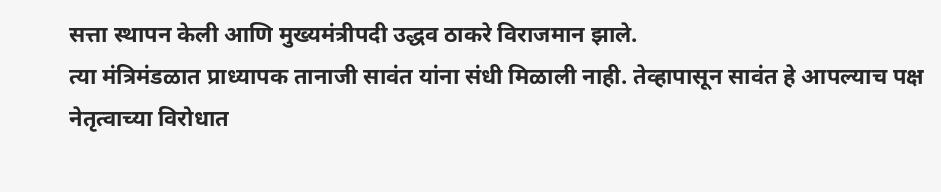सत्ता स्थापन केली आणि मुख्यमंत्रीपदी उद्धव ठाकरे विराजमान झाले.
त्या मंत्रिमंडळात प्राध्यापक तानाजी सावंत यांना संधी मिळाली नाही. तेव्हापासून सावंत हे आपल्याच पक्ष नेतृत्वाच्या विरोधात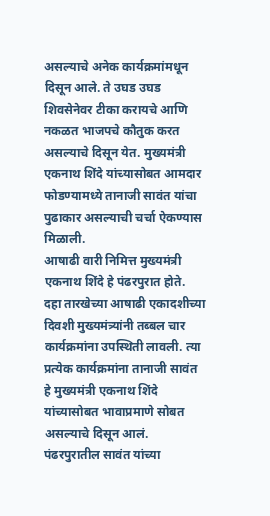असल्याचे अनेक कार्यक्रमांमधून दिसून आले. ते उघड उघड शिवसेनेवर टीका करायचे आणि नकळत भाजपचे कौतुक करत असल्याचे दिसून येत. मुख्यमंत्री एकनाथ शिंदे यांच्यासोबत आमदार फोडण्यामध्ये तानाजी सावंत यांचा पुढाकार असल्याची चर्चा ऐकण्यास मिळाली.
आषाढी वारी निमित्त मुख्यमंत्री एकनाथ शिंदे हे पंढरपुरात होते. दहा तारखेच्या आषाढी एकादशीच्या दिवशी मुख्यमंत्र्यांनी तब्बल चार कार्यक्रमांना उपस्थिती लावली. त्या प्रत्येक कार्यक्रमांना तानाजी सावंत हे मुख्यमंत्री एकनाथ शिंदे यांच्यासोबत भावाप्रमाणे सोबत असल्याचे दिसून आलं. पंढरपुरातील सावंत यांच्या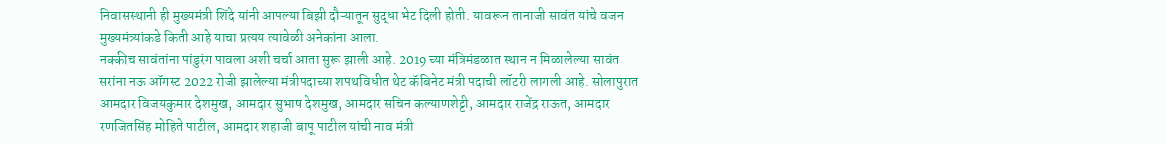निवासस्थानी ही मुख्यमंत्री शिंदे यांनी आपल्या बिझी दौऱ्यातून सुद्धा भेट दिली होती. यावरून तानाजी सावंत यांचे वजन मुख्यमंत्र्यांकडे किती आहे याचा प्रत्यय त्यावेळी अनेकांना आला.
नक्कीच सावंतांना पांडुरंग पावला अशी चर्चा आता सुरू झाली आहे. 2019 च्या मंत्रिमंडळात स्थान न मिळालेल्या सावंत सरांना नऊ ऑगस्ट 2022 रोजी झालेल्या मंत्रीपदाच्या शपथविधीत थेट कॅबिनेट मंत्री पदाची लॉटरी लागली आहे. सोलापुरात आमदार विजयकुमार देशमुख, आमदार सुभाष देशमुख, आमदार सचिन कल्याणशेट्टी, आमदार राजेंद्र राऊत, आमदार रणजितसिंह मोहिते पाटील, आमदार शहाजी बापू पाटील यांची नाव मंत्री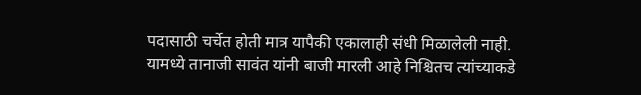पदासाठी चर्चेत होती मात्र यापैकी एकालाही संधी मिळालेली नाही. यामध्ये तानाजी सावंत यांनी बाजी मारली आहे निश्चितच त्यांच्याकडे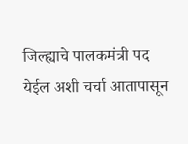जिल्ह्याचे पालकमंत्री पद येईल अशी चर्चा आतापासून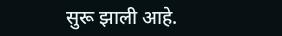सुरू झाली आहे.